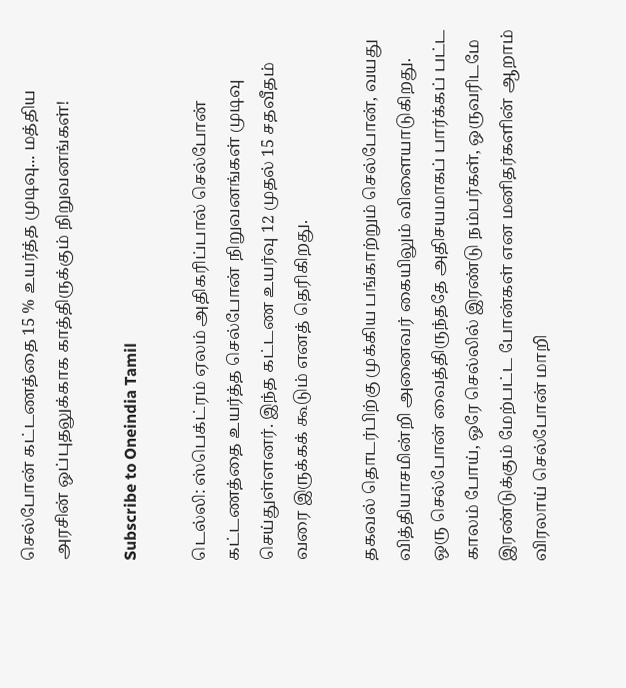செல்போன் கட்டணத்தை 15 % உயர்த்த முடிவு... மத்திய அரசின் ஒப்புதலுக்காக காத்திருக்கும் நிறுவனங்கள்!

Subscribe to Oneindia Tamil

டெல்லி: ஸ்பெக்ட்ரம் ஏலம் அதிகரிப்பால் செல்போன் கட்டணத்தை உயர்த்த செல்போன் நிறுவனங்கள் முடிவு செய்துள்ளனர். இந்த கட்டண உயர்வு 12 முதல் 15 சதவீதம் வரை இருக்கக் கூடும் எனத் தெரிகிறது.

தகவல் தொடர்பிற்கு முக்கிய பங்காற்றும் செல்போன், வயது வித்தியாசமின்றி அனைவர் கையிலும் விளையாடுகிறது. ஒரு செல்போன் வைத்திருந்ததே அதிசயமாகப் பார்க்கப் பட்ட காலம் போய், ஒரே செல்லில் இரண்டு நம்பர்கள், ஒருவரிடமே இரண்டுக்கும் மேற்பட்ட போன்கள் என மனிதர்களின் ஆறாம் விரலாய் செல்போன் மாறி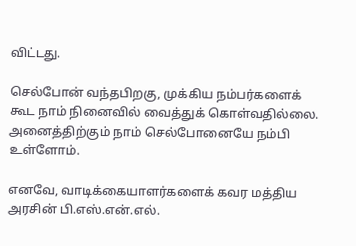விட்டது.

செல்போன் வந்தபிறகு, முக்கிய நம்பர்களைக் கூட நாம் நினைவில் வைத்துக் கொள்வதில்லை. அனைத்திற்கும் நாம் செல்போனையே நம்பி உள்ளோம்.

எனவே, வாடிக்கையாளர்களைக் கவர மத்திய அரசின் பி.எஸ்.என்.எல்.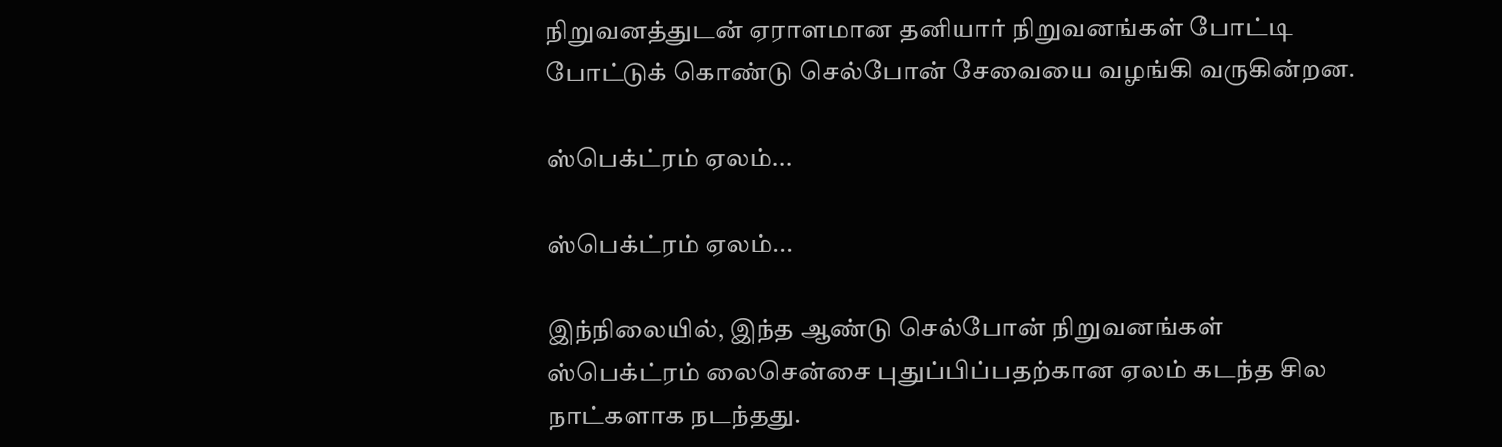நிறுவனத்துடன் ஏராளமான தனியார் நிறுவனங்கள் போட்டி போட்டுக் கொண்டு செல்போன் சேவையை வழங்கி வருகின்றன.

ஸ்பெக்ட்ரம் ஏலம்...

ஸ்பெக்ட்ரம் ஏலம்...

இந்நிலையில், இந்த ஆண்டு செல்போன் நிறுவனங்கள் ஸ்பெக்ட்ரம் லைசென்சை புதுப்பிப்பதற்கான ஏலம் கடந்த சில நாட்களாக நடந்தது.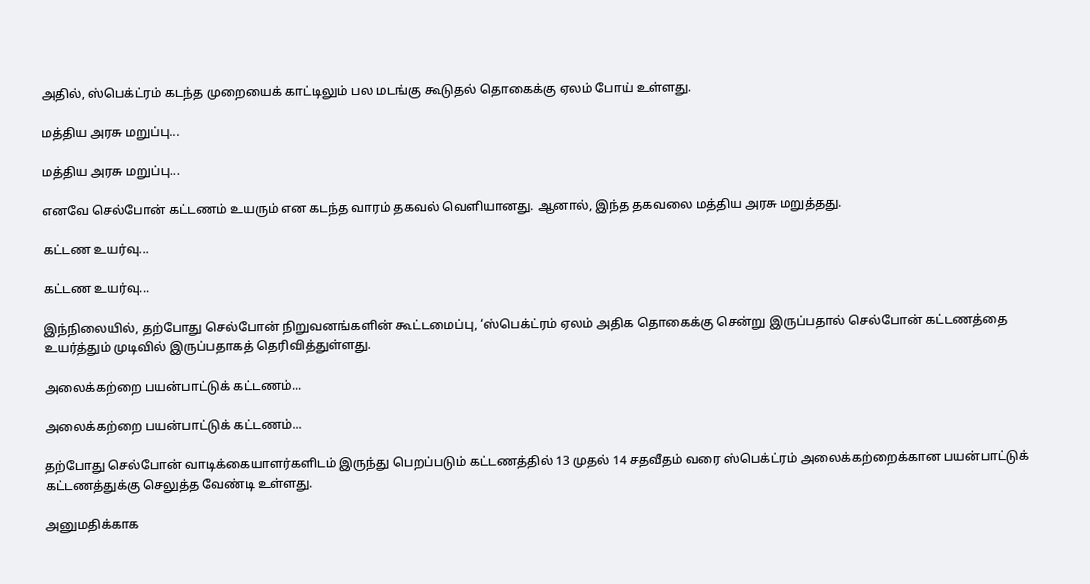அதில், ஸ்பெக்ட்ரம் கடந்த முறையைக் காட்டிலும் பல மடங்கு கூடுதல் தொகைக்கு ஏலம் போய் உள்ளது.

மத்திய அரசு மறுப்பு...

மத்திய அரசு மறுப்பு...

எனவே செல்போன் கட்டணம் உயரும் என கடந்த வாரம் தகவல் வெளியானது. ஆனால், இந்த தகவலை மத்திய அரசு மறுத்தது.

கட்டண உயர்வு...

கட்டண உயர்வு...

இந்நிலையில், தற்போது செல்போன் நிறுவனங்களின் கூட்டமைப்பு, ‘ஸ்பெக்ட்ரம் ஏலம் அதிக தொகைக்கு சென்று இருப்பதால் செல்போன் கட்டணத்தை உயர்த்தும் முடிவில் இருப்பதாகத் தெரிவித்துள்ளது.

அலைக்கற்றை பயன்பாட்டுக் கட்டணம்...

அலைக்கற்றை பயன்பாட்டுக் கட்டணம்...

தற்போது செல்போன் வாடிக்கையாளர்களிடம் இருந்து பெறப்படும் கட்டணத்தில் 13 முதல் 14 சதவீதம் வரை ஸ்பெக்ட்ரம் அலைக்கற்றைக்கான பயன்பாட்டுக் கட்டணத்துக்கு செலுத்த வேண்டி உள்ளது.

அனுமதிக்காக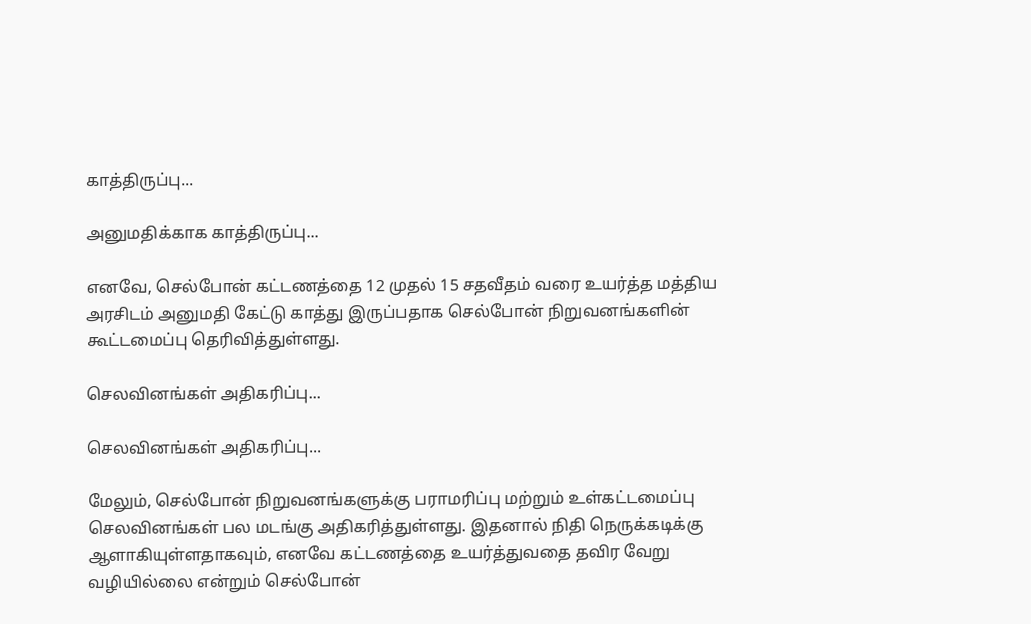காத்திருப்பு...

அனுமதிக்காக காத்திருப்பு...

எனவே, செல்போன் கட்டணத்தை 12 முதல் 15 சதவீதம் வரை உயர்த்த மத்திய அரசிடம் அனுமதி கேட்டு காத்து இருப்பதாக செல்போன் நிறுவனங்களின் கூட்டமைப்பு தெரிவித்துள்ளது.

செலவினங்கள் அதிகரிப்பு...

செலவினங்கள் அதிகரிப்பு...

மேலும், செல்போன் நிறுவனங்களுக்கு பராமரிப்பு மற்றும் உள்கட்டமைப்பு செலவினங்கள் பல மடங்கு அதிகரித்துள்ளது. இதனால் நிதி நெருக்கடிக்கு ஆளாகியுள்ளதாகவும், எனவே கட்டணத்தை உயர்த்துவதை தவிர வேறு வழியில்லை என்றும் செல்போன்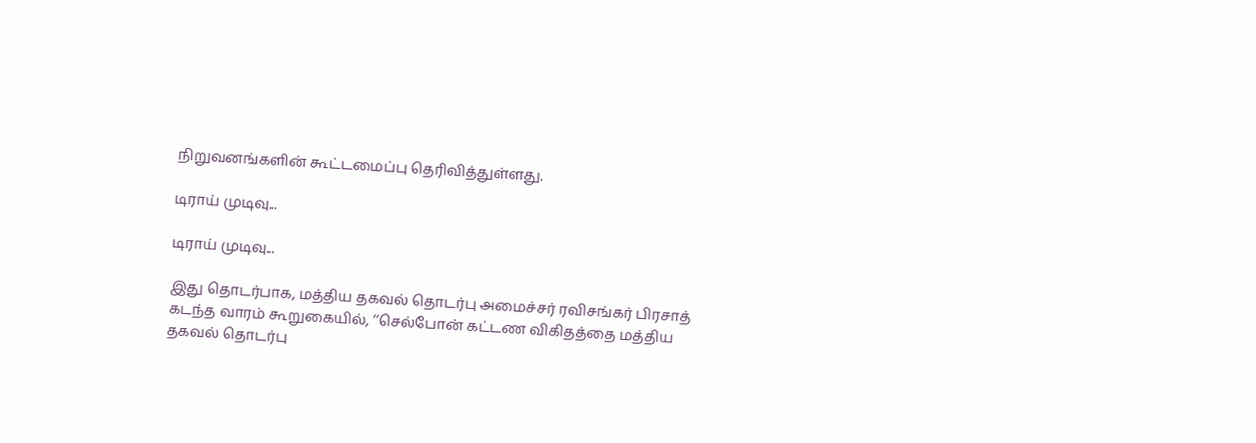நிறுவனங்களின் கூட்டமைப்பு தெரிவித்துள்ளது.

டிராய் முடிவு...

டிராய் முடிவு...

இது தொடர்பாக, மத்திய தகவல் தொடர்பு அமைச்சர் ரவிசங்கர் பிரசாத் கடந்த வாரம் கூறுகையில், ‘‘செல்போன் கட்டண விகிதத்தை மத்திய தகவல் தொடர்பு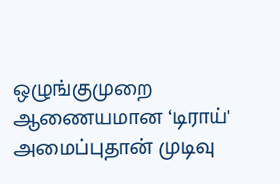ஒழுங்குமுறை ஆணையமான ‘டிராய்' அமைப்புதான் முடிவு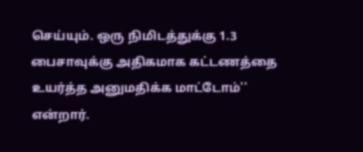செய்யும். ஒரு நிமிடத்துக்கு 1.3 பைசாவுக்கு அதிகமாக கட்டணத்தை உயர்த்த அனுமதிக்க மாட்டோம்'' என்றார்.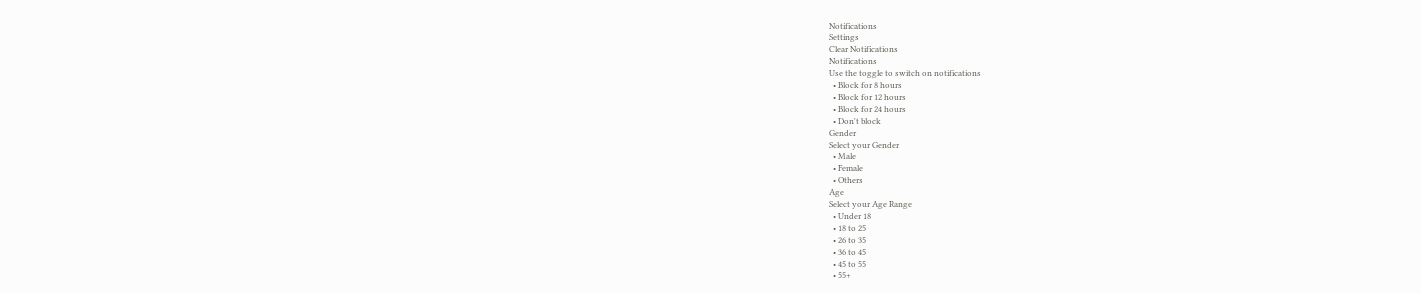Notifications
Settings
Clear Notifications
Notifications
Use the toggle to switch on notifications
  • Block for 8 hours
  • Block for 12 hours
  • Block for 24 hours
  • Don't block
Gender
Select your Gender
  • Male
  • Female
  • Others
Age
Select your Age Range
  • Under 18
  • 18 to 25
  • 26 to 35
  • 36 to 45
  • 45 to 55
  • 55+